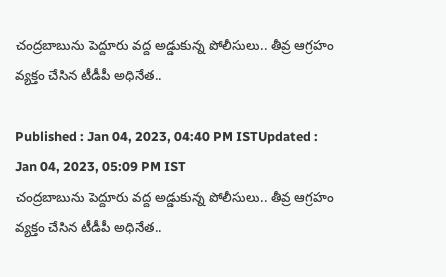చంద్రబాబును పెద్దూరు వద్ద అడ్డుకున్న పోలీసులు.. తీవ్ర ఆగ్రహం వ్యక్తం చేసిన టీడీపీ అధినేత..

Published : Jan 04, 2023, 04:40 PM ISTUpdated : Jan 04, 2023, 05:09 PM IST
చంద్రబాబును పెద్దూరు వద్ద అడ్డుకున్న పోలీసులు.. తీవ్ర ఆగ్రహం వ్యక్తం చేసిన టీడీపీ అధినేత..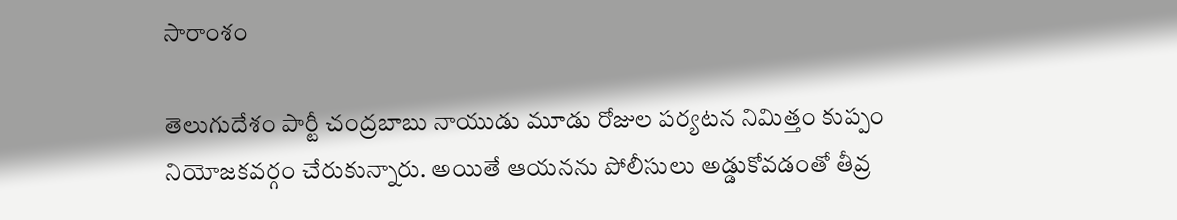సారాంశం

తెలుగుదేశం పార్టీ చంద్రబాబు నాయుడు మూడు రోజుల పర్యటన నిమిత్తం కుప్పం నియోజకవర్గం చేరుకున్నారు. అయితే ఆయనను పోలీసులు అడ్డుకోవడంతో తీవ్ర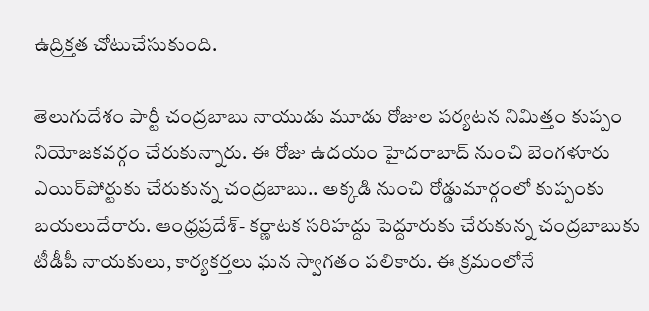ఉద్రిక్తత చోటుచేసుకుంది.

తెలుగుదేశం పార్టీ చంద్రబాబు నాయుడు మూడు రోజుల పర్యటన నిమిత్తం కుప్పం నియోజకవర్గం చేరుకున్నారు. ఈ రోజు ఉదయం హైదరాబాద్ నుంచి బెంగళూరు ఎయిర్‌పోర్టుకు చేరుకున్న చంద్రబాబు.. అక్కడి నుంచి రోడ్డుమార్గంలో కుప్పంకు బయలుదేరారు. ఆంధ్రప్రదేశ్- కర్ణాటక సరిహద్దు పెద్దూరుకు చేరుకున్న చంద్రబాబుకు టీడీపీ నాయకులు, కార్యకర్తలు ఘన స్వాగతం పలికారు. ఈ క్రమంలోనే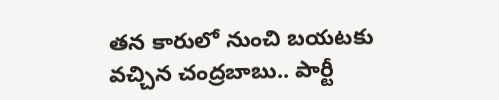తన కారులో నుంచి బయటకు వచ్చిన చంద్రబాబు.. పార్టీ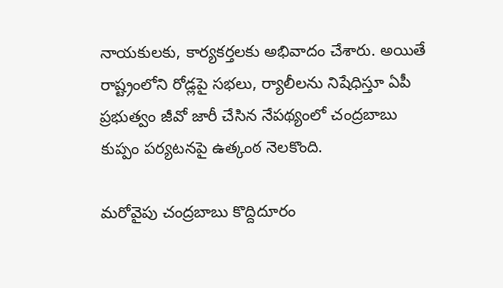నాయకులకు, కార్యకర్తలకు అభివాదం చేశారు. అయితే రాష్ట్రంలోని రోడ్లపై సభలు, ర్యాలీలను నిషేధిస్తూ ఏపీ ప్రభుత్వం జీవో జారీ చేసిన నేపథ్యంలో చంద్రబాబు కుప్పం పర్యటనపై ఉత్కంఠ నెలకొంది.

మరోవైపు చంద్రబాబు కొద్దిదూరం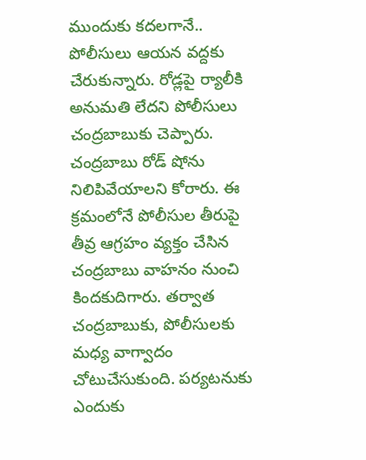ముందుకు కదలగానే.. పోలీసులు ఆయన వద్దకు చేరుకున్నారు. రోడ్లపై ర్యాలీకి అనుమతి లేదని పోలీసులు చంద్రబాబుకు చెప్పారు. చంద్రబాబు రోడ్ షోను నిలిపివేయాలని కోరారు. ఈ క్రమంలోనే పోలీసుల తీరుపై తీవ్ర ఆగ్రహం వ్యక్తం చేసిన చంద్రబాబు వాహనం నుంచి కిందకుదిగారు. తర్వాత  చంద్రబాబుకు, పోలీసులకు మధ్య వాగ్వాదం చోటుచేసుకుంది. పర్యటనుకు ఎందుకు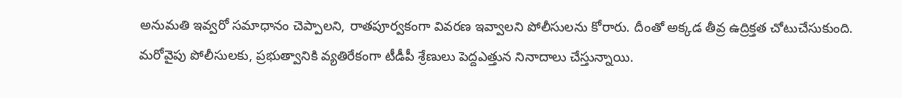అనుమతి ఇవ్వరో సమాధానం చెప్పాలని, రాతపూర్వకంగా వివరణ ఇవ్వాలని పోలీసులను కోరారు. దీంతో అక్కడ తీవ్ర ఉద్రిక్తత చోటుచేసుకుంది. మరోవైపు పోలీసులకు, ప్రభుత్వానికి వ్యతిరేకంగా టీడీపీ శ్రేణులు పెద్దఎత్తున నినాదాలు చేస్తున్నాయి.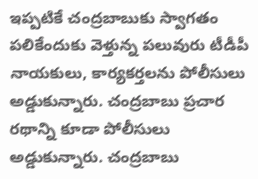ఇప్పటికే చంద్రబాబుకు స్వాగతం పలికేందుకు వెళ్తున్న పలువురు టీడీపీ నాయకులు, కార్యకర్తలను పోలీసులు అడ్డుకున్నారు. చంద్రబాబు ప్రచార రథాన్ని కూడా పోలీసులు అడ్డుకున్నారు. చంద్రబాబు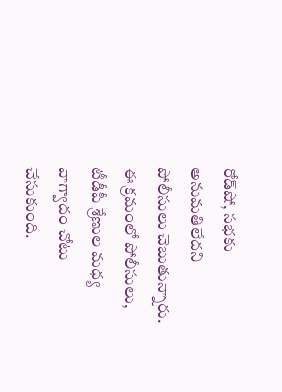రోడ్‌షో, సభకు అనుమతిలేదని పోలీసులు చెబుతున్నారు. ఈ క్రమంలో పోలీసులు, టీడీపీ శ్రేణుల మధ్య వాగ్వాదం చోటు చేసుకుంది.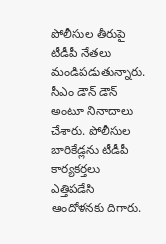పోలీసుల తీరుపై టీడీపీ నేతలు మండిపడుతున్నారు. సీఎం డౌన్ డౌన్ అంటూ నినాదాలు చేశారు. పోలీసుల బారికేడ్లను టీడీపీ కార్యకర్తలు ఎత్తిపడేసి ఆందోళనకు దిగారు.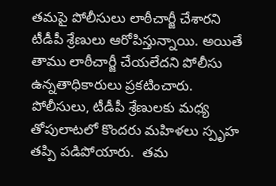తమపై పోలీసులు లాఠీచార్జీ చేశారని టీడీపీ శ్రేణులు ఆరోపిస్తున్నాయి. అయితే తాము లాఠీచార్జీ చేయలేదని పోలీసు ఉన్నతాధికారులు ప్రకటించారు. పోలీసులు, టీడీపీ శ్రేణులకు మధ్య తోపులాటలో కొందరు మహిళలు స్పృహ తప్పి పడిపోయారు.  తమ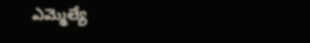ఎమ్మెల్యే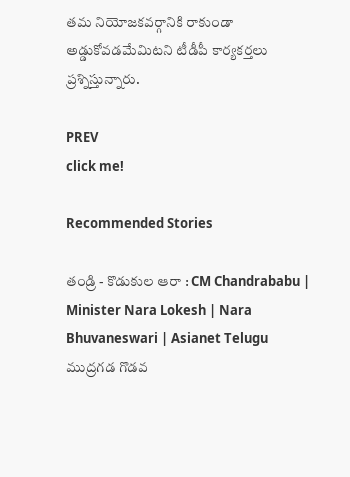తమ నియోజకవర్గానికి రాకుండా అడ్డుకోవడమేమిటని టీడీపీ కార్యకర్తలు  ప్రశ్నిస్తున్నారు.

PREV
click me!

Recommended Stories

తండ్రి - కొడుకుల ఆరా : CM Chandrababu | Minister Nara Lokesh | Nara Bhuvaneswari | Asianet Telugu
ముద్రగడ గొడవ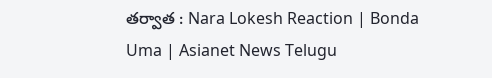తర్వాత : Nara Lokesh Reaction | Bonda Uma | Asianet News Telugu